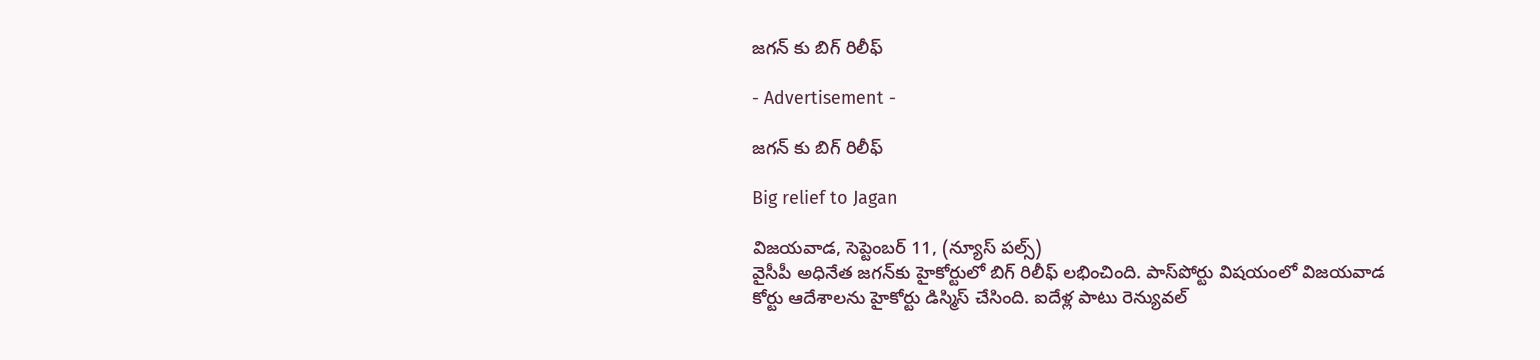జగన్ కు బిగ్ రిలీఫ్

- Advertisement -

జగన్ కు బిగ్ రిలీఫ్

Big relief to Jagan

విజయవాడ, సెప్టెంబర్ 11, (న్యూస్ పల్స్)
వైసీపీ అధినేత జగన్‌కు హైకోర్టులో బిగ్ రిలీఫ్‌ లభించింది. పాస్‌పోర్టు విషయంలో విజయవాడ కోర్టు ఆదేశాలను హైకోర్టు డిస్మిస్ చేసింది. ఐదేళ్ల పాటు రెన్యువల్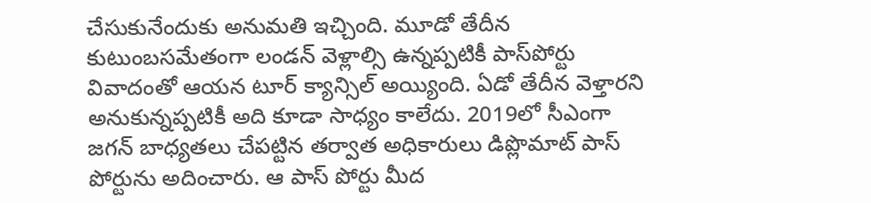చేసుకునేందుకు అనుమతి ఇచ్చింది. మూడో తేదీన కుటుంబసమేతంగా లండన్ వెళ్లాల్సి ఉన్నప్పటికీ పాస్‌పోర్టు వివాదంతో ఆయన టూర్ క్యాన్సిల్ అయ్యింది. ఏడో తేదీన వెళ్తారని అనుకున్నప్పటికీ అది కూడా సాధ్యం కాలేదు. 2019లో సీఎంగా జగన్ బాధ్యతలు చేపట్టిన తర్వాత అధికారులు డిప్లొమాట్ పాస్ పోర్టును అదించారు. ఆ పాస్ పోర్టు మీద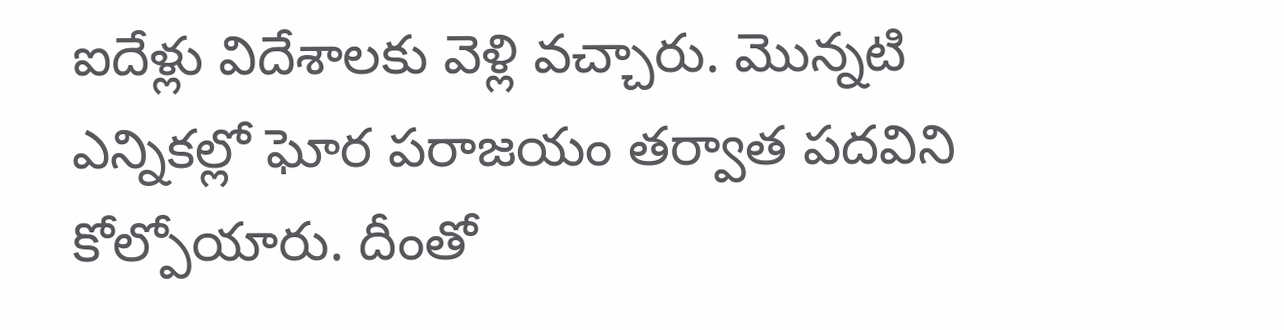ఐదేళ్లు విదేశాలకు వెళ్లి వచ్చారు. మొన్నటి ఎన్నికల్లో ఘోర పరాజయం తర్వాత పదవిని కోల్పోయారు. దీంతో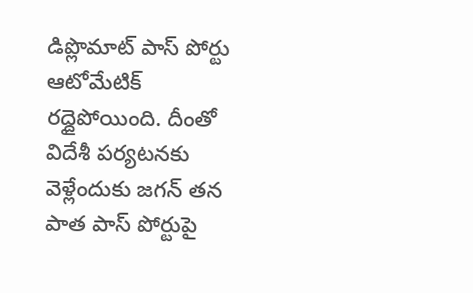డిప్లొమాట్ పాస్ పోర్టు ఆటోమేటిక్ రద్దైపోయింది. దీంతో విదేశీ పర్యటనకు వెళ్లేందుకు జగన్ తన పాత పాస్ పోర్టుపై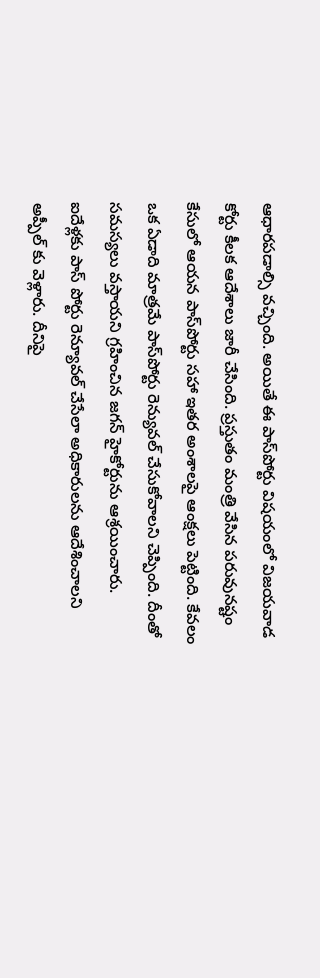ఆధారపడాల్సి వచ్చింది. అయితే ఈ పాస్‌పోర్టు విషయంలో విజయవాడ కోర్టు కీలక ఆదేశాలు జారీ చేసింది. ప్రస్తుతం మంత్రి వేసిన పరువునష్టం కేసులో ఆయన పాస్‌పోర్టు సహా ఇతర అంశాలపై ఆంక్షలు పెట్టింది. కేవలం ఒక ఏడాది మాత్రమే పాస్‌పోర్టు రెన్యువల్ చేసుకోవాలని చెప్పింది. దీంతో సమస్యలు వస్తాయని గ్రహించిన జగన్ హైకోర్టును ఆశ్రయించారు. ఐదేళ్లకు పాస్ పోర్టు రెన్యూవల్‌ చేసేలా అధికారులను ఆదేశించాలని అప్పీల్ కు వెళ్లారు. దీనిపై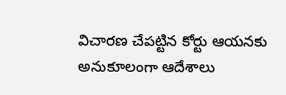విచారణ చేపట్టిన కోర్టు ఆయనకు అనుకూలంగా ఆదేశాలు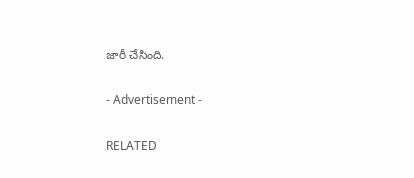జారీ చేసింది.

- Advertisement -

RELATED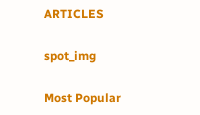ARTICLES

spot_img

Most Popular